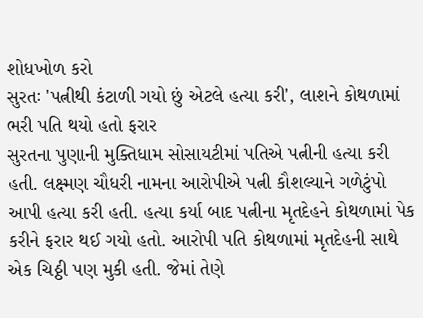શોધખોળ કરો
સુરતઃ 'પત્નીથી કંટાળી ગયો છું એટલે હત્યા કરી', લાશને કોથળામાં ભરી પતિ થયો હતો ફરાર
સુરતના પુણાની મુક્તિધામ સોસાયટીમાં પતિએ પત્નીની હત્યા કરી હતી. લક્ષ્મણ ચૌધરી નામના આરોપીએ પત્ની કૌશલ્યાને ગળેટુંપો આપી હત્યા કરી હતી. હત્યા કર્યા બાદ પત્નીના મૃતદેહને કોથળામાં પેક કરીને ફરાર થઈ ગયો હતો. આરોપી પતિ કોથળામાં મૃતદેહની સાથે એક ચિઠ્ઠી પણ મુકી હતી. જેમાં તેણે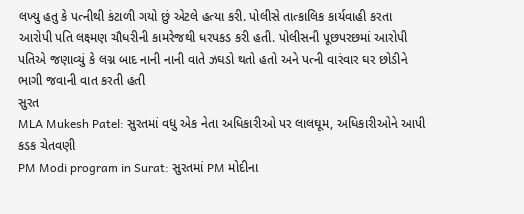લખ્યુ હતુ કે પત્નીથી કંટાળી ગયો છું એટલે હત્યા કરી. પોલીસે તાત્કાલિક કાર્યવાહી કરતા આરોપી પતિ લક્ષ્મણ ચૌધરીની કામરેજથી ધરપકડ કરી હતી. પોલીસની પૂછપરછમાં આરોપી પતિએ જણાવ્યું કે લગ્ન બાદ નાની નાની વાતે ઝઘડો થતો હતો અને પત્ની વારંવાર ઘર છોડીને ભાગી જવાની વાત કરતી હતી
સુરત
MLA Mukesh Patel: સુરતમાં વધુ એક નેતા અધિકારીઓ પર લાલઘૂમ, અધિકારીઓને આપી કડક ચેતવણી
PM Modi program in Surat: સુરતમાં PM મોદીના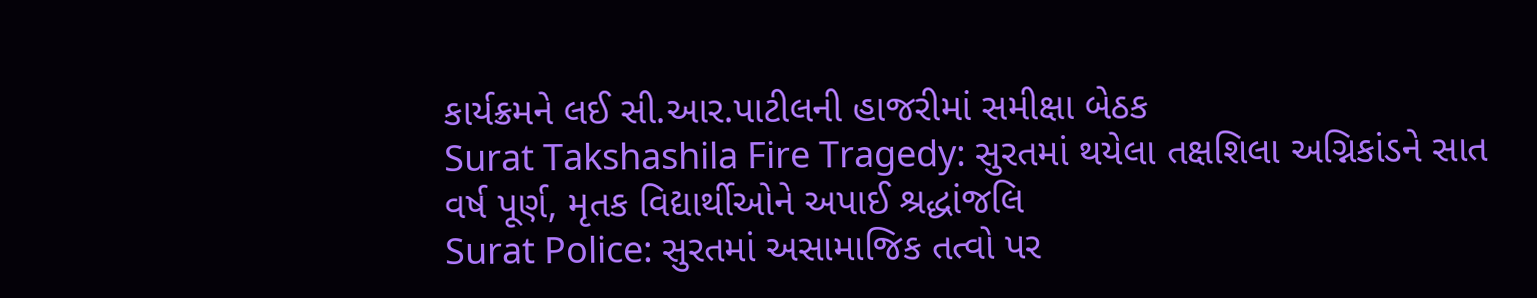કાર્યક્રમને લઈ સી.આર.પાટીલની હાજરીમાં સમીક્ષા બેઠક
Surat Takshashila Fire Tragedy: સુરતમાં થયેલા તક્ષશિલા અગ્નિકાંડને સાત વર્ષ પૂર્ણ, મૃતક વિદ્યાર્થીઓને અપાઈ શ્રદ્ધાંજલિ
Surat Police: સુરતમાં અસામાજિક તત્વો પર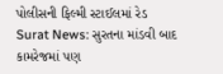પોલીસની ફિલ્મી સ્ટાઈલમાં રેડ
Surat News: સુરતના માંડવી બાદ કામરેજમાં પણ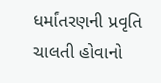ધર્માંતરણની પ્રવૃતિ ચાલતી હોવાનો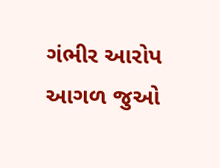ગંભીર આરોપ
આગળ જુઓ